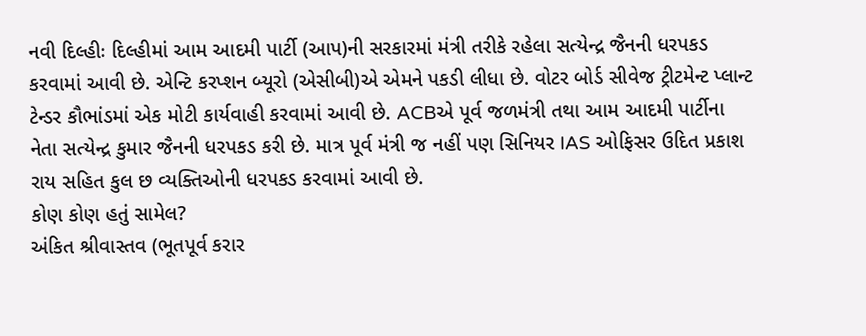નવી દિલ્હીઃ દિલ્હીમાં આમ આદમી પાર્ટી (આપ)ની સરકારમાં મંત્રી તરીકે રહેલા સત્યેન્દ્ર જૈનની ધરપકડ કરવામાં આવી છે. એન્ટિ કરપ્શન બ્યૂરો (એસીબી)એ એમને પકડી લીધા છે. વોટર બોર્ડ સીવેજ ટ્રીટમેન્ટ પ્લાન્ટ ટેન્ડર કૌભાંડમાં એક મોટી કાર્યવાહી કરવામાં આવી છે. ACBએ પૂર્વ જળમંત્રી તથા આમ આદમી પાર્ટીના નેતા સત્યેન્દ્ર કુમાર જૈનની ધરપકડ કરી છે. માત્ર પૂર્વ મંત્રી જ નહીં પણ સિનિયર IAS ઓફિસર ઉદિત પ્રકાશ રાય સહિત કુલ છ વ્યક્તિઓની ધરપકડ કરવામાં આવી છે.
કોણ કોણ હતું સામેલ?
અંકિત શ્રીવાસ્તવ (ભૂતપૂર્વ કરાર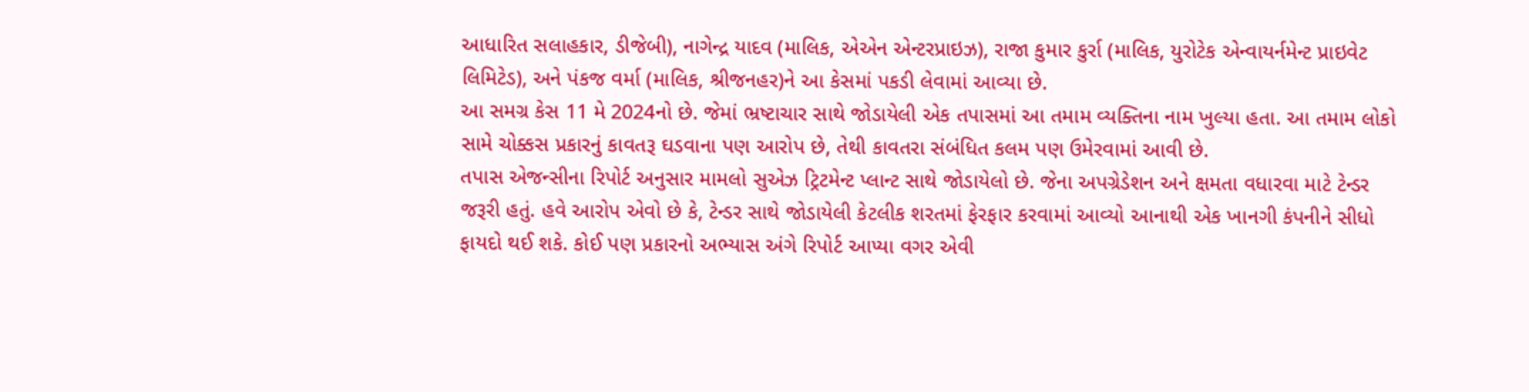આધારિત સલાહકાર, ડીજેબી), નાગેન્દ્ર યાદવ (માલિક, એએન એન્ટરપ્રાઇઝ), રાજા કુમાર કુર્રા (માલિક, યુરોટેક એન્વાયર્નમેન્ટ પ્રાઇવેટ લિમિટેડ), અને પંકજ વર્મા (માલિક, શ્રીજનહર)ને આ કેસમાં પકડી લેવામાં આવ્યા છે.
આ સમગ્ર કેસ 11 મે 2024નો છે. જેમાં ભ્રષ્ટાચાર સાથે જોડાયેલી એક તપાસમાં આ તમામ વ્યક્તિના નામ ખુલ્યા હતા. આ તમામ લોકો સામે ચોક્કસ પ્રકારનું કાવતરૂ ઘડવાના પણ આરોપ છે, તેથી કાવતરા સંબંધિત કલમ પણ ઉમેરવામાં આવી છે.
તપાસ એજન્સીના રિપોર્ટ અનુસાર મામલો સુએઝ ટ્રિટમેન્ટ પ્લાન્ટ સાથે જોડાયેલો છે. જેના અપગ્રેડેશન અને ક્ષમતા વધારવા માટે ટેન્ડર જરૂરી હતું. હવે આરોપ એવો છે કે, ટેન્ડર સાથે જોડાયેલી કેટલીક શરતમાં ફેરફાર કરવામાં આવ્યો આનાથી એક ખાનગી કંપનીને સીધો ફાયદો થઈ શકે. કોઈ પણ પ્રકારનો અભ્યાસ અંગે રિપોર્ટ આપ્યા વગર એવી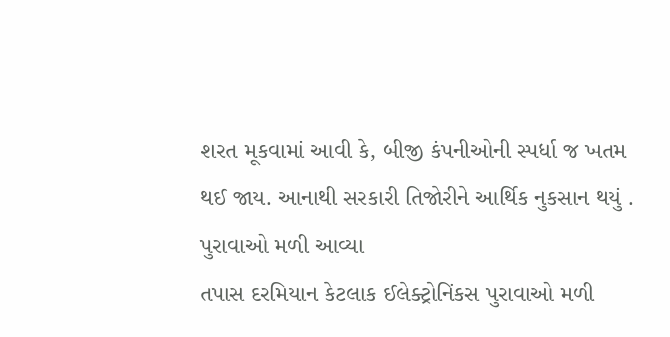શરત મૂકવામાં આવી કે, બીજી કંપનીઓની સ્પર્ધા જ ખતમ થઈ જાય. આનાથી સરકારી તિજોરીને આર્થિક નુકસાન થયું .
પુરાવાઓ મળી આવ્યા
તપાસ દરમિયાન કેટલાક ઈલેક્ટ્રોનિંકસ પુરાવાઓ મળી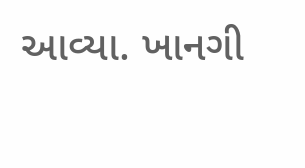આવ્યા. ખાનગી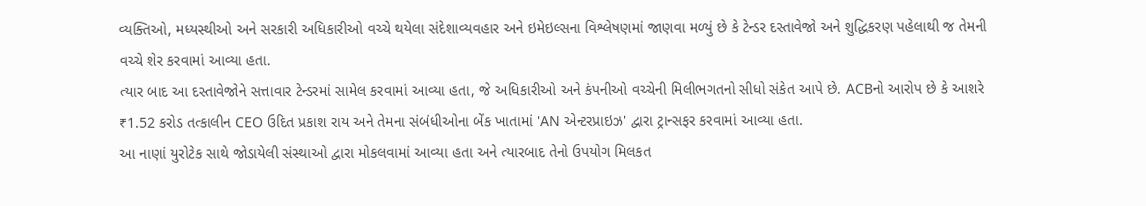વ્યક્તિઓ, મધ્યસ્થીઓ અને સરકારી અધિકારીઓ વચ્ચે થયેલા સંદેશાવ્યવહાર અને ઇમેઇલ્સના વિશ્લેષણમાં જાણવા મળ્યું છે કે ટેન્ડર દસ્તાવેજો અને શુદ્ધિકરણ પહેલાથી જ તેમની વચ્ચે શેર કરવામાં આવ્યા હતા.
ત્યાર બાદ આ દસ્તાવેજોને સત્તાવાર ટેન્ડરમાં સામેલ કરવામાં આવ્યા હતા, જે અધિકારીઓ અને કંપનીઓ વચ્ચેની મિલીભગતનો સીધો સંકેત આપે છે. ACBનો આરોપ છે કે આશરે ₹1.52 કરોડ તત્કાલીન CEO ઉદિત પ્રકાશ રાય અને તેમના સંબંધીઓના બેંક ખાતામાં 'AN એન્ટરપ્રાઇઝ' દ્વારા ટ્રાન્સફર કરવામાં આવ્યા હતા.
આ નાણાં યુરોટેક સાથે જોડાયેલી સંસ્થાઓ દ્વારા મોકલવામાં આવ્યા હતા અને ત્યારબાદ તેનો ઉપયોગ મિલકત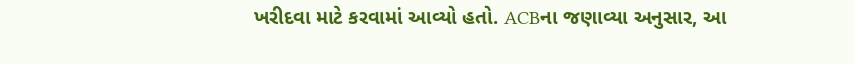ખરીદવા માટે કરવામાં આવ્યો હતો. ACBના જણાવ્યા અનુસાર, આ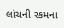લાંચની રકમના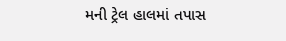મની ટ્રેલ હાલમાં તપાસ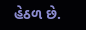હેઠળ છે.